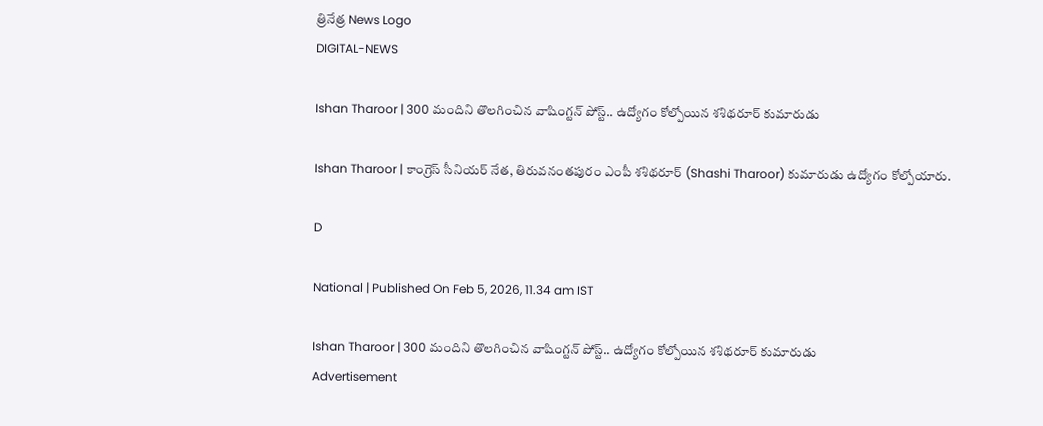త్రినేత్ర News Logo
DIGITAL-NEWS

Ishan Tharoor | 300 మందిని తొల‌గించిన వాషింగ్ట‌న్ పోస్ట్‌.. ఉద్యోగం కోల్పోయిన శ‌శిథ‌రూర్ కుమారుడు

Ishan Tharoor | కాంగ్రెస్ సీనియర్ నేత‌, తిరువ‌నంత‌పురం ఎంపీ శ‌శిథ‌రూర్ (Shashi Tharoor) కుమారుడు ఉద్యోగం కోల్పోయారు.

D

National | Published On Feb 5, 2026, 11.34 am IST

Ishan Tharoor | 300 మందిని తొల‌గించిన వాషింగ్ట‌న్ పోస్ట్‌.. ఉద్యోగం కోల్పోయిన శ‌శిథ‌రూర్ కుమారుడు
Advertisement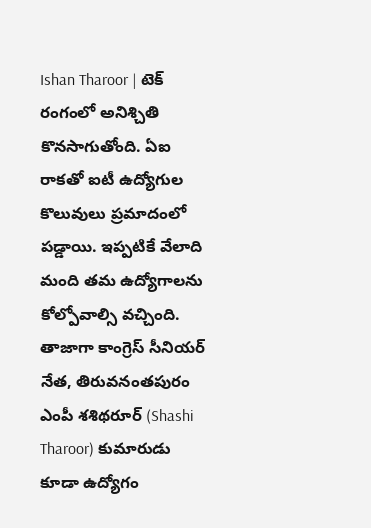Ishan Tharoor | టెక్‌ రంగంలో అనిశ్చితి కొనసాగుతోంది. ఏఐ రాక‌తో ఐటీ ఉద్యోగుల‌ కొలువులు ప్రమాదంలో ప‌డ్డాయి. ఇప్ప‌టికే వేలాది మంది త‌మ ఉద్యోగాల‌ను కోల్పోవాల్సి వ‌చ్చింది. తాజాగా కాంగ్రెస్ సీనియర్ నేత‌, తిరువ‌నంత‌పురం ఎంపీ శ‌శిథ‌రూర్ (Shashi Tharoor) కుమారుడు కూడా ఉద్యోగం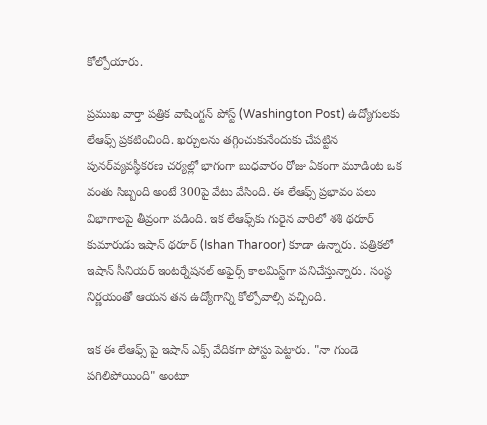కోల్పోయారు.

ప్ర‌ముఖ వార్తా ప‌త్రిక వాషింగ్ట‌న్ పోస్ట్ (Washington Post) ఉద్యోగుల‌కు లేఆఫ్స్ ప్ర‌క‌టించింది. ఖ‌ర్చుల‌ను తగ్గించుకునేందుకు చేప‌ట్టిన పున‌ర్‌వ్య‌వ‌స్థీక‌ర‌ణ చ‌ర్య‌ల్లో భాగంగా బుధవారం రోజు ఏకంగా మూడింట ఒక వంతు సిబ్బంది అంటే 300పై వేటు వేసింది. ఈ లేఆఫ్స్ ప్ర‌భావం ప‌లు విభాగాల‌పై తీవ్రంగా ప‌డింది. ఇక లేఆఫ్స్‌కు గురైన వారిలో శ‌శి థ‌రూర్ కుమారుడు ఇషాన్ థ‌రూర్ (Ishan Tharoor) కూడా ఉన్నారు. ప‌త్రిక‌లో ఇషాన్ సీనియ‌ర్ ఇంట‌ర్నేష‌న‌ల్ అఫైర్స్ కాల‌మిస్ట్‌గా ప‌నిచేస్తున్నారు. సంస్థ నిర్ణ‌యంతో ఆయ‌న త‌న ఉద్యోగాన్ని కోల్పోవాల్సి వ‌చ్చింది.

ఇక ఈ లేఆఫ్స్ పై ఇషాన్ ఎక్స్ వేదిక‌గా పోస్టు పెట్టారు. "నా గుండె పగిలిపోయింది" అంటూ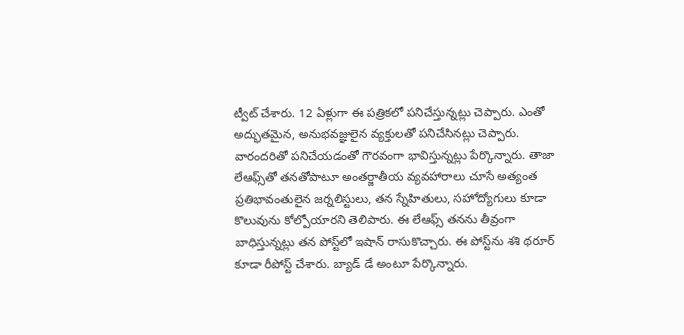ట్వీట్ చేశారు. 12 ఏళ్లుగా ఈ ప‌త్రిక‌లో ప‌నిచేస్తున్న‌ట్లు చెప్పారు. ఎంతో అద్భుత‌మైన‌, అనుభ‌వ‌జ్ఞులైన వ్య‌క్తుల‌తో ప‌నిచేసిన‌ట్లు చెప్పారు. వారంద‌రితో ప‌నిచేయ‌డంతో గౌర‌వంగా భావిస్తున్న‌ట్లు పేర్కొన్నారు. తాజా లేఆఫ్స్‌తో త‌న‌తోపాటూ అంత‌ర్జాతీయ వ్య‌వ‌హారాలు చూసే అత్యంత ప్రతిభావంతులైన జర్నలిస్టులు, తన స్నేహితులు, సహోద్యోగులు కూడా కొలువును కోల్పోయార‌ని తెలిపారు. ఈ లేఆఫ్స్ త‌న‌ను తీవ్రంగా బాధిస్తున్న‌ట్లు త‌న పోస్ట్‌లో ఇషాన్ రాసుకొచ్చారు. ఈ పోస్ట్‌ను శ‌శి థ‌రూర్ కూడా రీపోస్ట్ చేశారు. బ్యాడ్ డే అంటూ పేర్కొన్నారు.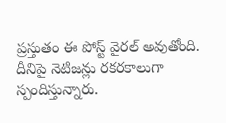ప్ర‌స్తుతం ఈ పోస్ట్ వైర‌ల్ అవుతోంది. దీనిపై నెటిజ‌న్లు ర‌క‌ర‌కాలుగా స్పందిస్తున్నారు.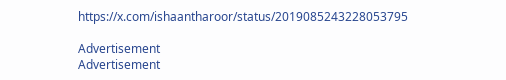https://x.com/ishaantharoor/status/2019085243228053795

Advertisement
Advertisement